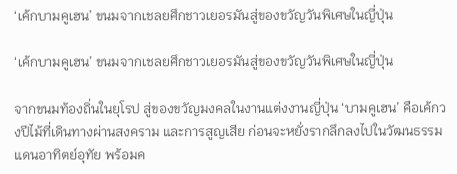‘เค้กบามคูเฮน’ ขนมจากเชลยศึกชาวเยอรมันสู่ของขวัญวันพิเศษในญี่ปุ่น

‘เค้กบามคูเฮน’ ขนมจากเชลยศึกชาวเยอรมันสู่ของขวัญวันพิเศษในญี่ปุ่น

จากขนมท้องถิ่นในยุโรป สู่ของขวัญมงคลในงานแต่งงานญี่ปุ่น ‘บามคูเฮน’ คือเค้กวงปีไม้ที่เดินทางผ่านสงคราม และการสูญเสีย ก่อนจะหยั่งรากลึกลงไปในวัฒนธรรมแดนอาทิตย์อุทัย พร้อมค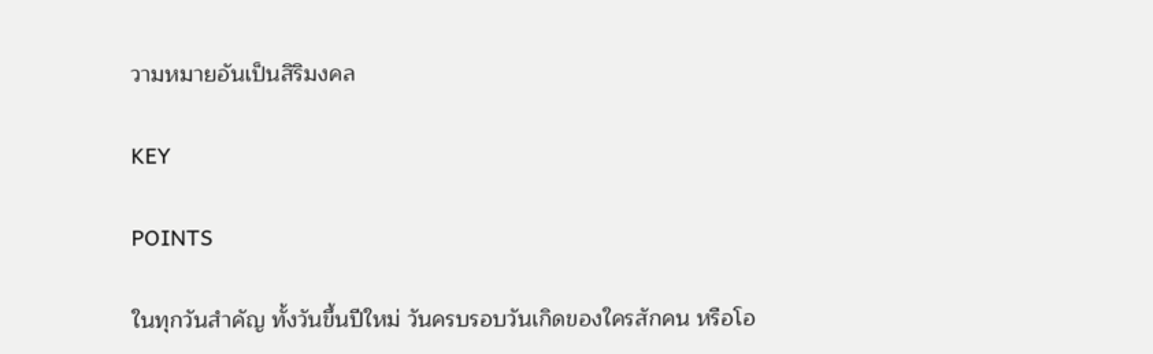วามหมายอันเป็นสิริมงคล

KEY

POINTS

ในทุกวันสำคัญ ทั้งวันขึ้นปีใหม่ วันครบรอบวันเกิดของใครสักคน หรือโอ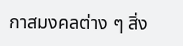กาสมงคลต่าง ๆ สิ่ง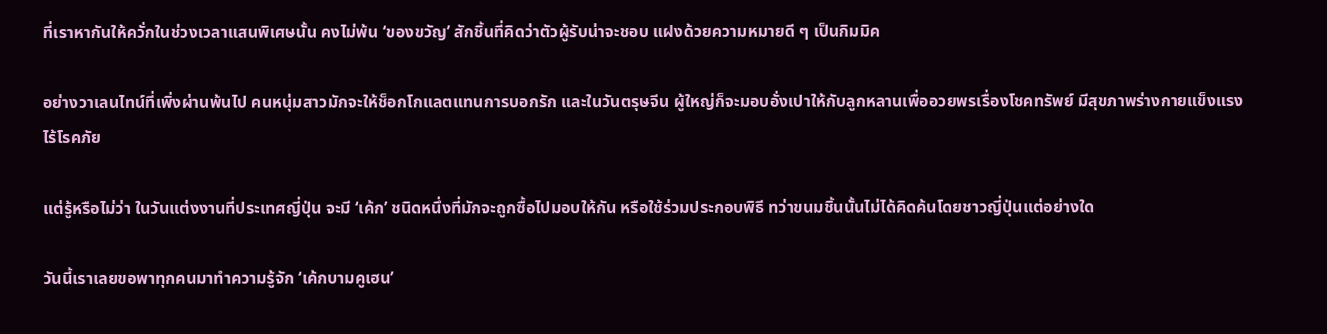ที่เราหากันให้ควั่กในช่วงเวลาแสนพิเศษนั้น คงไม่พ้น ‘ของขวัญ’ สักชิ้นที่คิดว่าตัวผู้รับน่าจะชอบ แฝงด้วยความหมายดี ๆ เป็นกิมมิค

อย่างวาเลนไทน์ที่เพิ่งผ่านพ้นไป คนหนุ่มสาวมักจะให้ช็อกโกแลตแทนการบอกรัก และในวันตรุษจีน ผู้ใหญ่ก็จะมอบอั่งเปาให้กับลูกหลานเพื่ออวยพรเรื่องโชคทรัพย์ มีสุขภาพร่างกายแข็งแรงไร้โรคภัย

แต่รู้หรือไม่ว่า ในวันแต่งงานที่ประเทศญี่ปุ่น จะมี ‘เค้ก’ ชนิดหนึ่งที่มักจะถูกซื้อไปมอบให้กัน หรือใช้ร่วมประกอบพิธี ทว่าขนมชิ้นนั้นไม่ได้คิดค้นโดยชาวญี่ปุ่นแต่อย่างใด

วันนี้เราเลยขอพาทุกคนมาทำความรู้จัก ‘เค้กบามคูเฮน’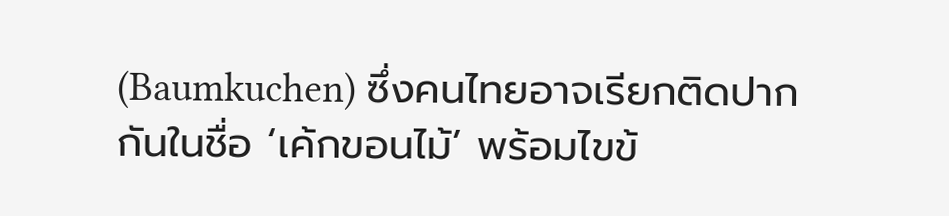(Baumkuchen) ซึ่งคนไทยอาจเรียกติดปากกันในชื่อ ‘เค้กขอนไม้’ พร้อมไขข้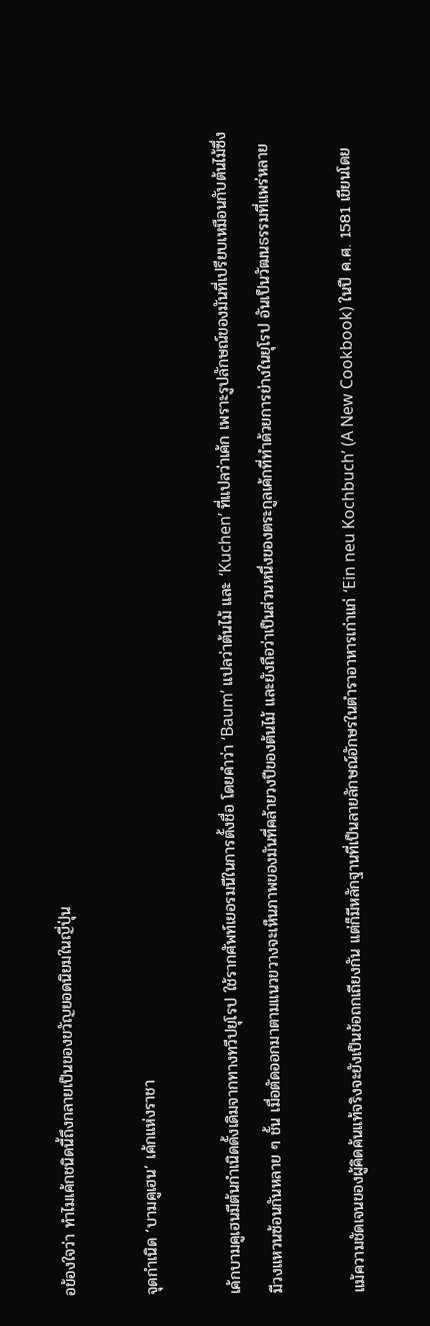อข้องใจว่า ทำไมเค้กชนิดนี้ถึงกลายเป็นของขวัญยอดนิยมในญี่ปุ่น

จุดกำเนิด ‘บามคูเฮน’ เค้กแห่งราชา

เค้กบามคูเฮนมีต้นกำเนิดดั้งเดิมจากทางทวีปยุโรป ใช้รากศัพท์เยอรมนีในการตั้งชื่อ โดยคำว่า ‘Baum’ แปลว่าต้นไม้ และ ‘Kuchen’ ที่แปลว่าเค้ก เพราะรูปลักษณ์ของมันที่เปรียบเหมือนกับต้นไม้ซึ่งมีวงแหวนซ้อนกันหลาย ๆ ชั้น เมื่อตัดออกมาตามแนวขวางจะเห็นภาพของมันที่คล้ายวงปีของต้นไม้ และยังถือว่าเป็นส่วนหนึ่งของตระกูลเค้กที่ทำด้วยการย่างในยุโรป อันเป็นวัฒนธรรมที่แพร่หลาย

แม้ความชัดเจนของผู้คิดค้นแท้จริงจะยังเป็นข้อถกเถียงกัน แต่ก็มีหลักฐานที่เป็นลายลักษณ์อักษรในตำราอาหารเก่าแก่ ‘Ein neu Kochbuch’ (A New Cookbook) ในปี ค.ศ. 1581 เขียนโดย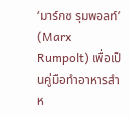‘มาร์กซ รุมพอลท์’ (Marx Rumpolt) เพื่อเป็นคู่มือทำอาหารสำห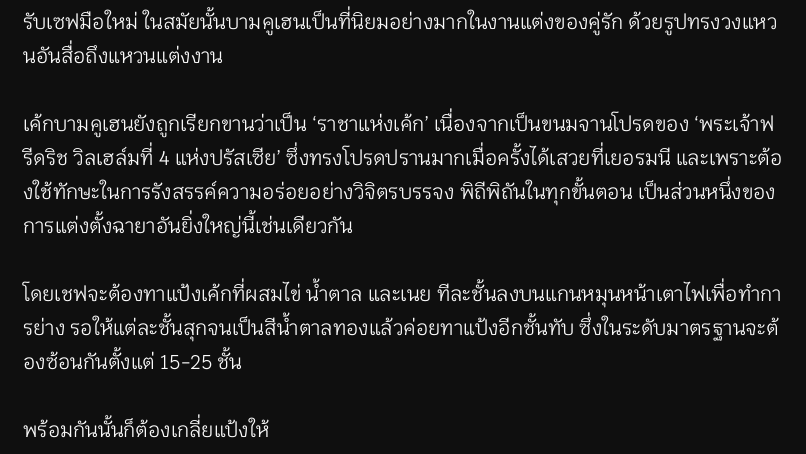รับเซฟมือใหม่ ในสมัยนั้นบามคูเฮนเป็นที่นิยมอย่างมากในงานแต่งของคู่รัก ด้วยรูปทรงวงแหวนอันสื่อถึงแหวนแต่งงาน

เค้กบามคูเฮนยังถูกเรียกขานว่าเป็น ‘ราชาแห่งเค้ก’ เนื่องจากเป็นขนมจานโปรดของ ‘พระเจ้าฟรีดริช วิลเฮล์มที่ 4 แห่งปรัสเซีย’ ซึ่งทรงโปรดปรานมากเมื่อครั้งได้เสวยที่เยอรมนี และเพราะต้องใช้ทักษะในการรังสรรค์ความอร่อยอย่างวิจิตรบรรจง พิถีพิถันในทุกขั้นตอน เป็นส่วนหนึ่งของการแต่งตั้งฉายาอันยิ่งใหญ่นี้เช่นเดียวกัน

โดยเชฟจะต้องทาแป้งเค้กที่ผสมไข่ น้ำตาล และเนย ทีละชั้นลงบนแกนหมุนหน้าเตาไฟเพื่อทำการย่าง รอให้แต่ละชั้นสุกจนเป็นสีน้ำตาลทองแล้วค่อยทาแป้งอีกชั้นทับ ซึ่งในระดับมาตรฐานจะต้องซ้อนกันตั้งแต่ 15-25 ชั้น

พร้อมกันนั้นก็ต้องเกลี่ยแป้งให้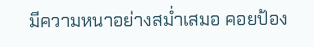มีความหนาอย่างสม่ำเสมอ คอยป้อง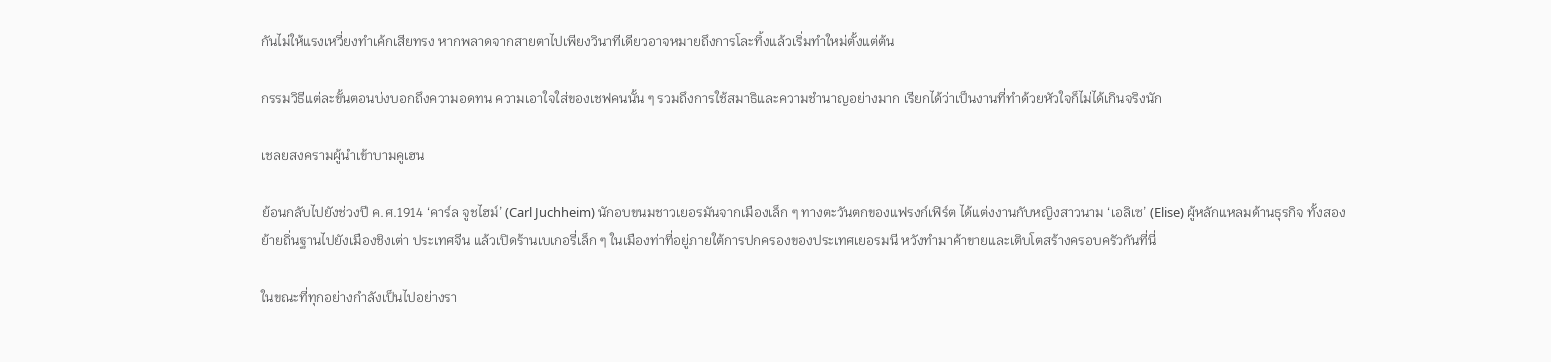กันไม่ให้แรงเหวี่ยงทำเค้กเสียทรง หากพลาดจากสายตาไปเพียงวินาทีเดียวอาจหมายถึงการโละทิ้งแล้วเริ่มทำใหม่ตั้งแต่ต้น

กรรมวิธีแต่ละขั้นตอนบ่งบอกถึงความอดทน ความเอาใจใส่ของเชฟคนนั้น ๆ รวมถึงการใช้สมาธิและความชำนาญอย่างมาก เรียกได้ว่าเป็นงานที่ทำด้วยหัวใจก็ไม่ได้เกินจริงนัก

เชลยสงครามผู้นำเข้าบามคูเฮน

ย้อนกลับไปยังช่วงปี ค.ศ.1914 ‘คาร์ล จูชไฮม์’ (Carl Juchheim) นักอบขนมชาวเยอรมันจากเมืองเล็ก ๆ ทางตะวันตกของแฟรงก์เฟิร์ต ได้แต่งงานกับหญิงสาวนาม ‘เอลิเซ’ (Elise) ผู้หลักแหลมด้านธุรกิจ ทั้งสองย้ายถิ่นฐานไปยังเมืองชิงเต่า ประเทศจีน แล้วเปิดร้านเบเกอรี่เล็ก ๆ ในเมืองท่าที่อยู่ภายใต้การปกครองของประเทศเยอรมนี หวังทำมาค้าขายและเติบโตสร้างครอบครัวกันที่นี่

ในขณะที่ทุกอย่างกำลังเป็นไปอย่างรา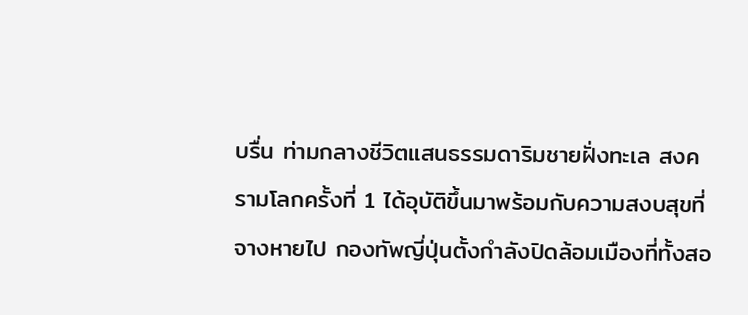บรื่น ท่ามกลางชีวิตแสนธรรมดาริมชายฝั่งทะเล สงครามโลกครั้งที่ 1 ได้อุบัติขึ้นมาพร้อมกับความสงบสุขที่จางหายไป กองทัพญี่ปุ่นตั้งกำลังปิดล้อมเมืองที่ทั้งสอ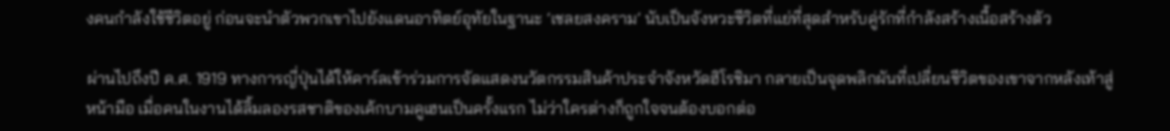งคนกำลังใช้ชีวิตอยู่ ก่อนจะนำตัวพวกเขาไปยังแดนอาทิตย์อุทัยในฐานะ ‘เชลยสงคราม’ นับเป็นจังหวะชีวิตที่แย่ที่สุดสำหรับคู่รักที่กำลังสร้างเนื้อสร้างตัว

ผ่านไปถึงปี ค.ศ. 1919 ทางการญี่ปุ่นได้ให้คาร์ลเข้าร่วมการจัดแสดงนวัตกรรมสินค้าประจำจังหวัดฮิโรชิมา กลายเป็นจุดพลิกผันที่เปลี่ยนชีวิตของเขาจากหลังเท้าสู่หน้ามือ เมื่อคนในงานได้ลิ้มลองรสชาติของเค้กบามคูเฮนเป็นครั้งแรก ไม่ว่าใครต่างก็ถูกใจจนต้องบอกต่อ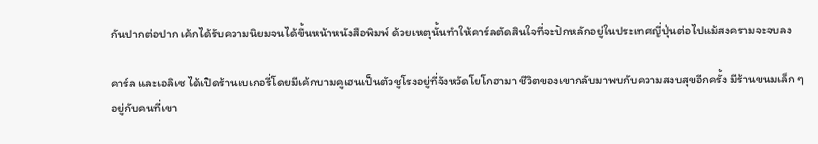กันปากต่อปาก เค้กได้รับความนิยมจนได้ขึ้นหน้าหนังสือพิมพ์ ด้วยเหตุนั้นทำให้คาร์ลตัดสินใจที่จะปักหลักอยู่ในประเทศญี่ปุ่นต่อไปแม้สงครามจะจบลง

คาร์ล และเอลิเซ ได้เปิดร้านเบเกอรี่โดยมีเค้กบามคูเฮนเป็นตัวชูโรงอยู่ที่จังหวัดโยโกฮามา ชีวิตของเขากลับมาพบกับความสงบสุขอีกครั้ง มีร้านขนมเล็ก ๆ อยู่กับคนที่เขา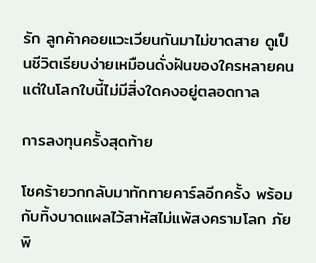รัก ลูกค้าคอยแวะเวียนกันมาไม่ขาดสาย ดูเป็นชีวิตเรียบง่ายเหมือนดั่งฝันของใครหลายคน แต่ในโลกใบนี้ไม่มีสิ่งใดคงอยู่ตลอดกาล

การลงทุนครั้งสุดท้าย

โชคร้ายวกกลับมาทักทายคาร์ลอีกครั้ง พร้อมกับทิ้งบาดแผลไว้สาหัสไม่แพ้สงครามโลก ภัยพิ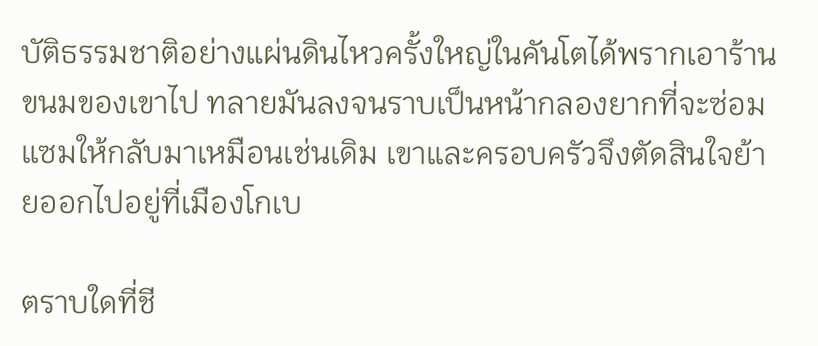บัติธรรมชาติอย่างแผ่นดินไหวครั้งใหญ่ในคันโตได้พรากเอาร้านขนมของเขาไป ทลายมันลงจนราบเป็นหน้ากลองยากที่จะซ่อมแซมให้กลับมาเหมือนเช่นเดิม เขาและครอบครัวจึงตัดสินใจย้ายออกไปอยู่ที่เมืองโกเบ

ตราบใดที่ชี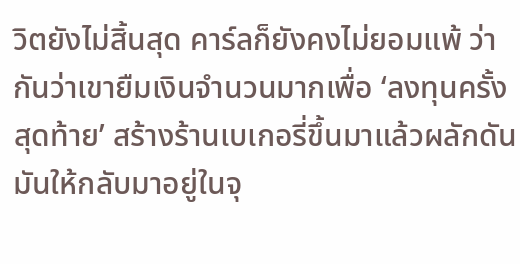วิตยังไม่สิ้นสุด คาร์ลก็ยังคงไม่ยอมแพ้ ว่ากันว่าเขายืมเงินจำนวนมากเพื่อ ‘ลงทุนครั้งสุดท้าย’ สร้างร้านเบเกอรี่ขึ้นมาแล้วผลักดันมันให้กลับมาอยู่ในจุ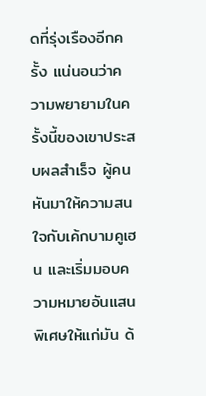ดที่รุ่งเรืองอีกครั้ง แน่นอนว่าความพยายามในครั้งนี้ของเขาประสบผลสำเร็จ ผู้คนหันมาให้ความสนใจกับเค้กบามคูเฮน และเริ่มมอบความหมายอันแสนพิเศษให้แก่มัน ด้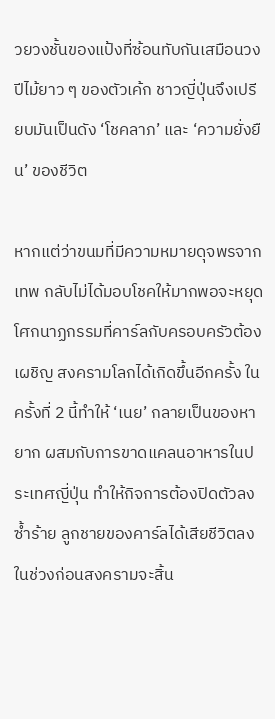วยวงชั้นของแป้งที่ซ้อนทับกันเสมือนวงปีไม้ยาว ๆ ของตัวเค้ก ชาวญี่ปุ่นจึงเปรียบมันเป็นดัง ‘โชคลาภ’ และ ‘ความยั่งยืน’ ของชีวิต

หากแต่ว่าขนมที่มีความหมายดุจพรจากเทพ กลับไม่ได้มอบโชคให้มากพอจะหยุดโศกนาฏกรรมที่คาร์ลกับครอบครัวต้องเผชิญ สงครามโลกได้เกิดขึ้นอีกครั้ง ในครั้งที่ 2 นี้ทำให้ ‘เนย’ กลายเป็นของหายาก ผสมกับการขาดแคลนอาหารในประเทศญี่ปุ่น ทำให้กิจการต้องปิดตัวลง ซ้ำร้าย ลูกชายของคาร์ลได้เสียชีวิตลงในช่วงก่อนสงครามจะสิ้น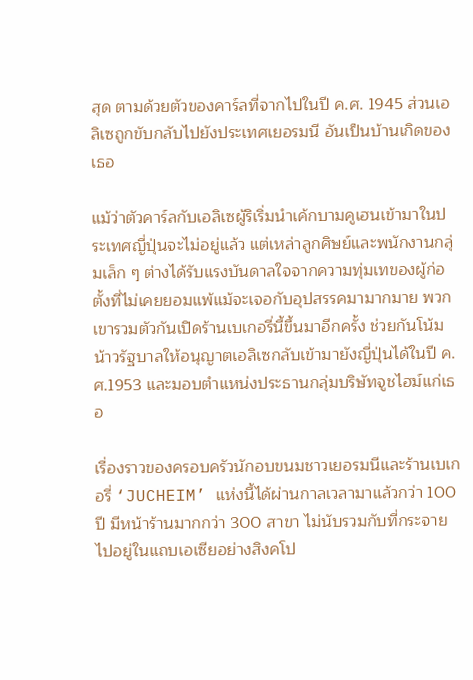สุด ตามด้วยตัวของคาร์ลที่จากไปในปี ค.ศ. 1945 ส่วนเอลิเซถูกขับกลับไปยังประเทศเยอรมนี อันเป็นบ้านเกิดของเธอ

แม้ว่าตัวคาร์ลกับเอลิเซผู้ริเริ่มนำเค้กบามคูเฮนเข้ามาในประเทศญี่ปุ่นจะไม่อยู่แล้ว แต่เหล่าลูกศิษย์และพนักงานกลุ่มเล็ก ๆ ต่างได้รับแรงบันดาลใจจากความทุ่มเทของผู้ก่อตั้งที่ไม่เคยยอมแพ้แม้จะเจอกับอุปสรรคมามากมาย พวกเขารวมตัวกันเปิดร้านเบเกอรี่นี้ขึ้นมาอีกครั้ง ช่วยกันโน้มน้าวรัฐบาลให้อนุญาตเอลิเซกลับเข้ามายังญี่ปุ่นได้ในปี ค.ศ.1953 และมอบตำแหน่งประธานกลุ่มบริษัทจูชไฮม์แก่เธอ

เรื่องราวของครอบครัวนักอบขนมชาวเยอรมนีและร้านเบเกอรี่ ‘JUCHEIM’ แห่งนี้ได้ผ่านกาลเวลามาแล้วกว่า 100 ปี มีหน้าร้านมากกว่า 300 สาขา ไม่นับรวมกับที่กระจายไปอยู่ในแถบเอเซียอย่างสิงคโป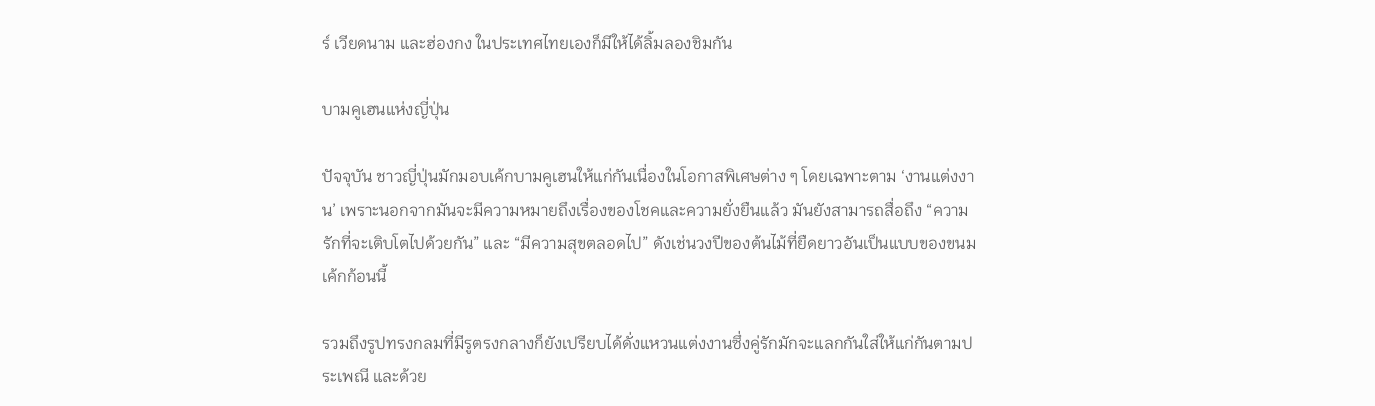ร์ เวียดนาม และฮ่องกง ในประเทศไทยเองก็มีให้ได้ลิ้มลองชิมกัน

บามคูเฮนแห่งญี่ปุ่น

ปัจจุบัน ชาวญี่ปุ่นมักมอบเค้กบามคูเฮนให้แก่กันเนื่องในโอกาสพิเศษต่าง ๆ โดยเฉพาะตาม ‘งานแต่งงาน’ เพราะนอกจากมันจะมีความหมายถึงเรื่องของโชคและความยั่งยืนแล้ว มันยังสามารถสื่อถึง “ความรักที่จะเติบโตไปด้วยกัน” และ “มีความสุขตลอดไป” ดังเช่นวงปีของต้นไม้ที่ยืดยาวอันเป็นแบบของขนมเค้กก้อนนี้

รวมถึงรูปทรงกลมที่มีรูตรงกลางก็ยังเปรียบได้ดั่งแหวนแต่งงานซึ่งคู่รักมักจะแลกกันใส่ให้แก่กันตามประเพณี และด้วย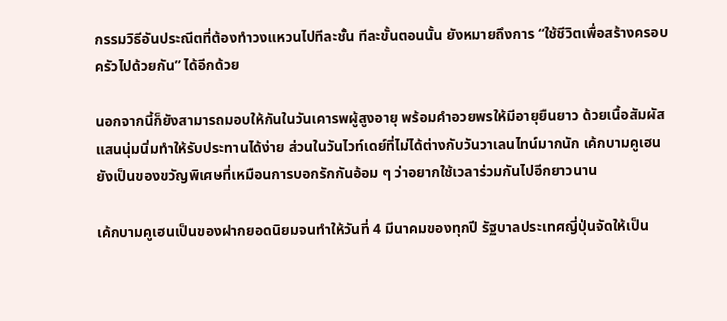กรรมวิธีอันประณีตที่ต้องทำวงแหวนไปทีละชั้น ทีละขั้นตอนนั้น ยังหมายถึงการ “ใช้ชีวิตเพื่อสร้างครอบครัวไปด้วยกัน” ได้อีกด้วย

นอกจากนี้ก็ยังสามารถมอบให้กันในวันเคารพผู้สูงอายุ พร้อมคำอวยพรให้มีอายุยืนยาว ด้วยเนื้อสัมผัสแสนนุ่มนิ่มทำให้รับประทานได้ง่าย ส่วนในวันไวท์เดย์ที่ไม่ได้ต่างกับวันวาเลนไทน์มากนัก เค้กบามคูเฮนยังเป็นของขวัญพิเศษที่เหมือนการบอกรักกันอ้อม ๆ ว่าอยากใช้เวลาร่วมกันไปอีกยาวนาน

เค้กบามคูเฮนเป็นของฝากยอดนิยมจนทำให้วันที่ 4 มีนาคมของทุกปี รัฐบาลประเทศญี่ปุ่นจัดให้เป็น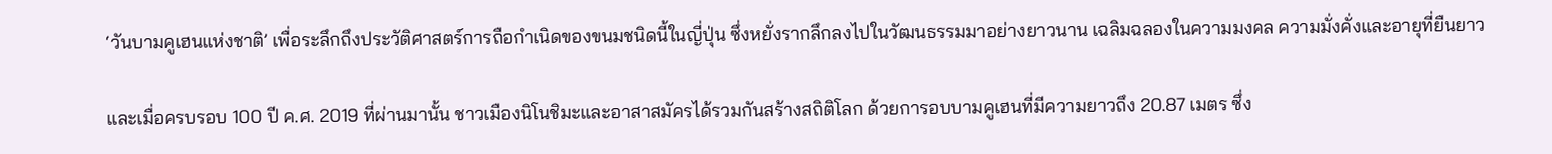‘วันบามคูเฮนแห่งชาติ’ เพื่อระลึกถึงประวัติศาสตร์การถือกำเนิดของขนมชนิดนี้ในญี่ปุ่น ซึ่งหยั่งรากลึกลงไปในวัฒนธรรมมาอย่างยาวนาน เฉลิมฉลองในความมงคล ความมั่งคั่งและอายุที่ยืนยาว

และเมื่อครบรอบ 100 ปี ค.ศ. 2019 ที่ผ่านมานั้น ชาวเมืองนิโนชิมะและอาสาสมัครได้รวมกันสร้างสถิติโลก ด้วยการอบบามคูเฮนที่มีความยาวถึง 20.87 เมตร ซึ่ง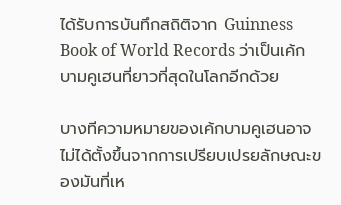ได้รับการบันทึกสถิติจาก Guinness Book of World Records ว่าเป็นเค้กบามคูเฮนที่ยาวที่สุดในโลกอีกด้วย

บางทีความหมายของเค้กบามคูเฮนอาจไม่ได้ตั้งขึ้นจากการเปรียบเปรยลักษณะของมันที่เห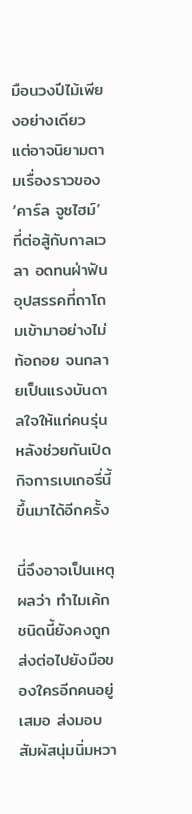มือนวงปีไม้เพียงอย่างเดียว แต่อาจนิยามตามเรื่องราวของ ‘คาร์ล จูซไฮม์’ ที่ต่อสู้กับกาลเวลา อดทนฝ่าฟันอุปสรรคที่ถาโถมเข้ามาอย่างไม่ท้อถอย จนกลายเป็นแรงบันดาลใจให้แก่คนรุ่นหลังช่วยกันเปิดกิจการเบเกอรี่นี้ขึ้นมาได้อีกครั้ง

นี่จึงอาจเป็นเหตุผลว่า ทำไมเค้กชนิดนี้ยังคงถูกส่งต่อไปยังมือของใครอีกคนอยู่เสมอ ส่งมอบสัมผัสนุ่มนิ่มหวา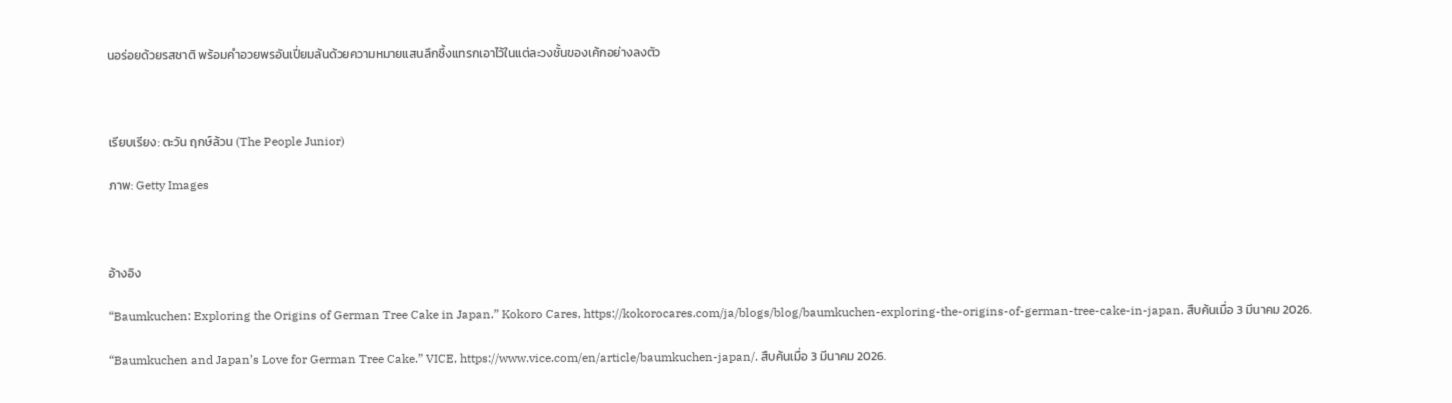นอร่อยด้วยรสชาติ พร้อมคำอวยพรอันเปี่ยมล้นด้วยความหมายแสนลึกซึ้งแทรกเอาไว้ในแต่ละวงชั้นของเค้กอย่างลงตัว



เรียบเรียง: ตะวัน ฤกษ์ล้วน (The People Junior)

ภาพ: Getty Images



อ้างอิง

“Baumkuchen: Exploring the Origins of German Tree Cake in Japan.” Kokoro Cares, https://kokorocares.com/ja/blogs/blog/baumkuchen-exploring-the-origins-of-german-tree-cake-in-japan. สืบค้นเมื่อ 3 มีนาคม 2026.

“Baumkuchen and Japan’s Love for German Tree Cake.” VICE, https://www.vice.com/en/article/baumkuchen-japan/. สืบค้นเมื่อ 3 มีนาคม 2026.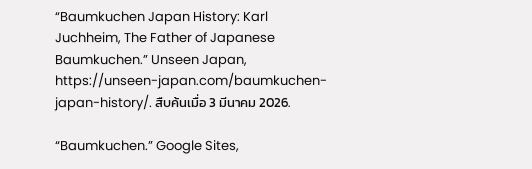“Baumkuchen Japan History: Karl Juchheim, The Father of Japanese Baumkuchen.” Unseen Japan, https://unseen-japan.com/baumkuchen-japan-history/. สืบค้นเมื่อ 3 มีนาคม 2026.

“Baumkuchen.” Google Sites,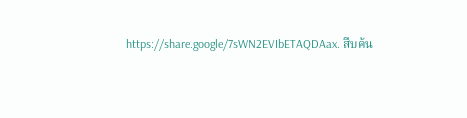https://share.google/7sWN2EVIbETAQDAax. สืบค้น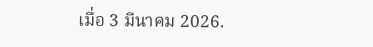เมื่อ 3 มีนาคม 2026.